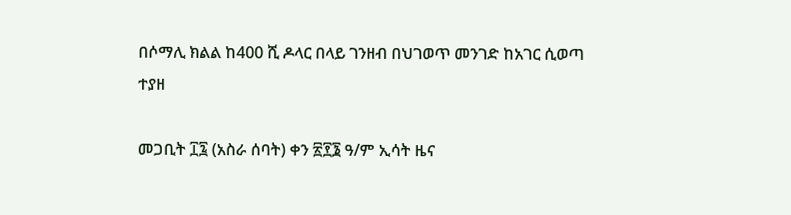በሶማሊ ክልል ከ400 ሺ ዶላር በላይ ገንዘብ በህገወጥ መንገድ ከአገር ሲወጣ ተያዘ

መጋቢት ፲፯ (አስራ ሰባት) ቀን ፳፻፮ ዓ/ም ኢሳት ዜና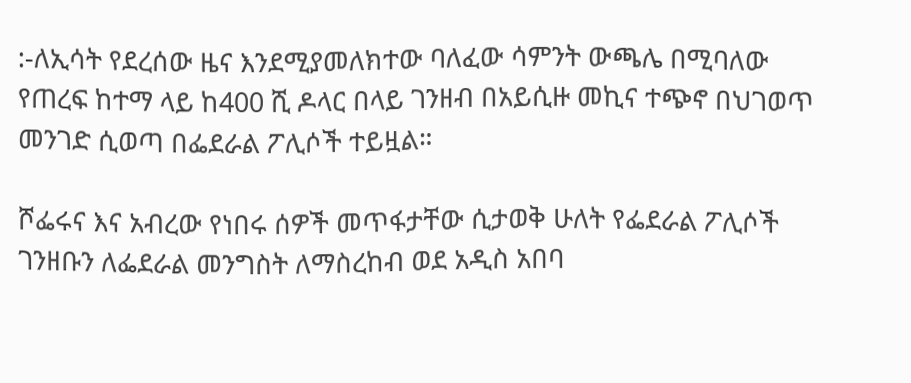:-ለኢሳት የደረሰው ዜና እንደሚያመለክተው ባለፈው ሳምንት ውጫሌ በሚባለው የጠረፍ ከተማ ላይ ከ400 ሺ ዶላር በላይ ገንዘብ በአይሲዙ መኪና ተጭኖ በህገወጥ መንገድ ሲወጣ በፌደራል ፖሊሶች ተይዟል።

ሾፌሩና እና አብረው የነበሩ ሰዎች መጥፋታቸው ሲታወቅ ሁለት የፌደራል ፖሊሶች ገንዘቡን ለፌደራል መንግስት ለማስረከብ ወደ አዲስ አበባ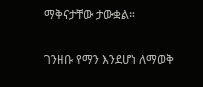ማቅናታቸው ታውቋል።

ገንዘቡ የማን እንደሆነ ለማወቅ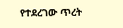የተደረገው ጥረት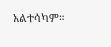አልተሳካም።